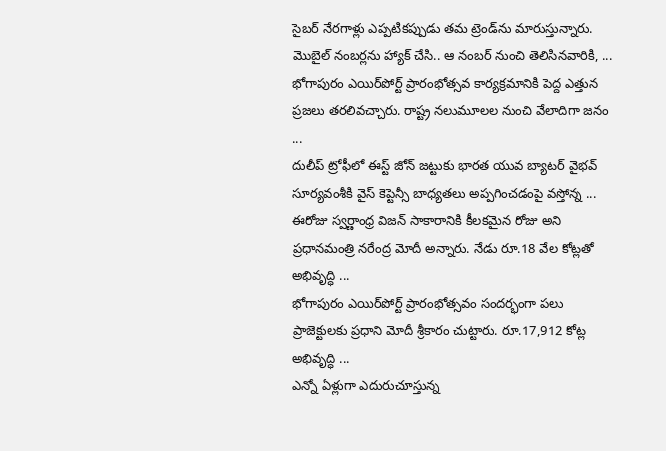సైబర్‌ నేరగాళ్లు ఎప్పటికప్పుడు తమ ట్రెండ్‌ను మారుస్తున్నారు. మొబైల్‌ నంబర్లను హ్యాక్‌ చేసి.. ఆ నంబర్‌ నుంచి తెలిసినవారికి, ...
భోగాపురం ఎయిర్‌పోర్ట్ ప్రారంభోత్సవ కార్యక్రమానికి పెద్ద ఎత్తున ప్రజలు తరలివచ్చారు. రాష్ట్ర నలుమూలల నుంచి వేలాదిగా జనం ...
దులీప్ ట్రోఫీలో ఈస్ట్ జోన్ జట్టుకు భారత యువ బ్యాటర్ వైభవ్ సూర్యవంశీకి వైస్ కెప్టెన్సీ బాధ్యతలు అప్పగించడంపై వస్తోన్న ...
ఈరోజు స్వర్ణాంధ్ర విజన్‌ సాకారానికి కీలకమైన రోజు అని ప్రధానమంత్రి నరేంద్ర మోదీ అన్నారు. నేడు రూ.18 వేల కోట్లతో అభివృద్ధి ...
భోగాపురం ఎయిర్‌పోర్ట్‌ ప్రారంభోత్సవం సందర్భంగా పలు ప్రాజెక్టులకు ప్రధాని మోదీ శ్రీకారం చుట్టారు. రూ.17,912 కోట్ల అభివృద్ధి ...
ఎన్నో ఏళ్లుగా ఎదురుచూస్తున్న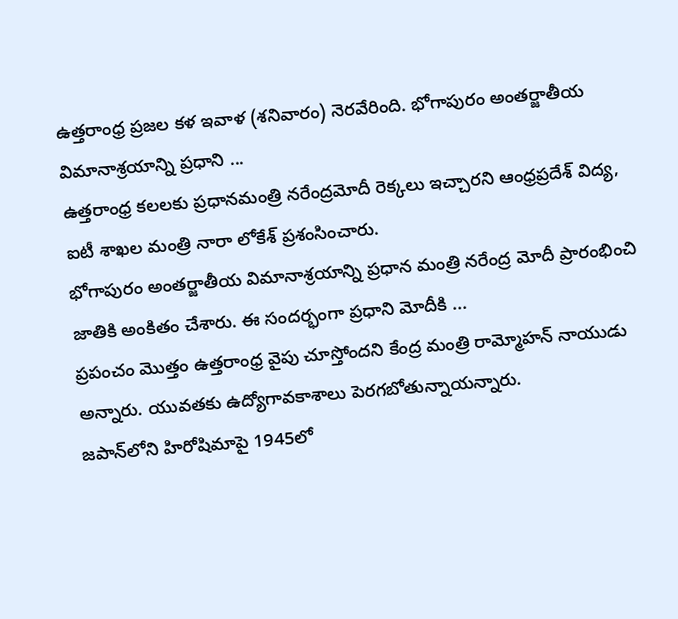ఉత్తరాంధ్ర ప్రజల కళ ఇవాళ (శనివారం) నెరవేరింది. భోగాపురం అంతర్జాతీయ విమానాశ్రయాన్ని ప్రధాని ...
ఉత్తరాంధ్ర కలలకు ప్రధానమంత్రి నరేంద్రమోదీ రెక్కలు ఇచ్చారని ఆంధ్రప్రదేశ్ విద్య, ఐటీ శాఖల మంత్రి నారా లోకేశ్ ప్రశంసించారు.
భోగాపురం అంతర్జాతీయ విమానాశ్రయాన్ని ప్రధాన మంత్రి నరేంద్ర మోదీ ప్రారంభించి జాతికి అంకితం చేశారు. ఈ సందర్భంగా ప్రధాని మోదీకి ...
ప్రపంచం మొత్తం ఉత్తరాంధ్ర వైపు చూస్తోందని కేంద్ర మంత్రి రామ్మోహన్ నాయుడు అన్నారు. యువతకు ఉద్యోగావకాశాలు పెరగబోతున్నాయన్నారు.
జపాన్‌లోని హిరోషిమాపై 1945లో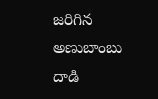జరిగిన అణుబాంబు దాడి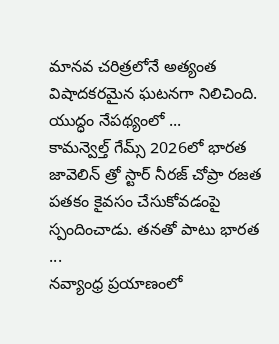మానవ చరిత్రలోనే అత్యంత విషాదకరమైన ఘటనగా నిలిచింది. యుద్ధం నేపథ్యంలో ...
కామన్వెల్త్ గేమ్స్ 2026లో భారత జావెలిన్ త్రో స్టార్ నీరజ్ చోప్రా రజత పతకం కైవసం చేసుకోవడంపై స్పందించాడు. తనతో పాటు భారత ...
నవ్యాంధ్ర ప్రయాణంలో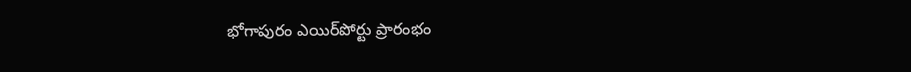భోగాపురం ఎయిర్‌పోర్టు ప్రారంభం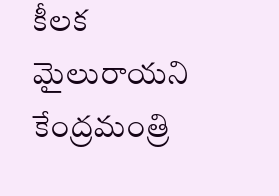కీలక మైలురాయని కేంద్రమంత్రి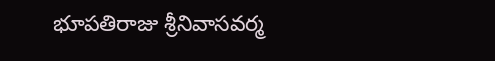భూపతిరాజు శ్రీనివాసవర్మ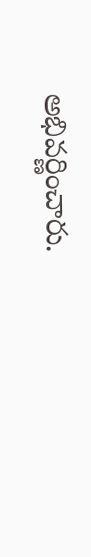అభివర్ణించారు.